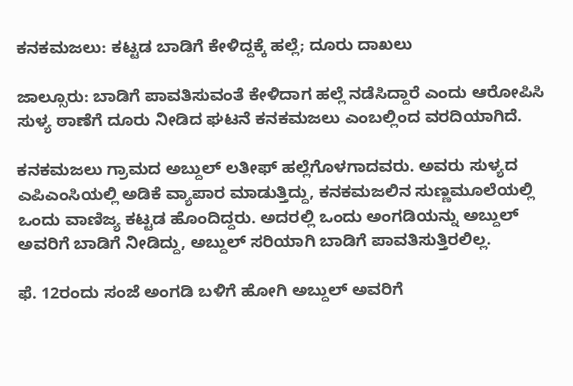ಕನಕಮಜಲು: ಕಟ್ಟಡ ಬಾಡಿಗೆ ಕೇಳಿದ್ದಕ್ಕೆ ಹಲ್ಲೆ; ದೂರು ದಾಖಲು

ಜಾಲ್ಸೂರು: ಬಾಡಿಗೆ ಪಾವತಿಸುವಂತೆ ಕೇಳಿದಾಗ ಹಲ್ಲೆ ನಡೆಸಿದ್ದಾರೆ ಎಂದು ಆರೋಪಿಸಿ ಸುಳ್ಯ ಠಾಣೆಗೆ ದೂರು ನೀಡಿದ ಘಟನೆ ಕನಕಮಜಲು ಎಂಬಲ್ಲಿಂದ ವರದಿಯಾಗಿದೆ.

ಕನಕಮಜಲು ಗ್ರಾಮದ ಅಬ್ದುಲ್‌ ಲತೀಫ್‌ ಹಲ್ಲೆಗೊಳಗಾದವರು. ಅವರು ಸುಳ್ಯದ ಎಪಿಎಂಸಿಯಲ್ಲಿ ಅಡಿಕೆ ವ್ಯಾಪಾರ ಮಾಡುತ್ತಿದ್ದು, ಕನಕಮಜಲಿನ ಸುಣ್ಣಮೂಲೆಯಲ್ಲಿ ಒಂದು ವಾಣಿಜ್ಯ ಕಟ್ಟಡ ಹೊಂದಿದ್ದರು. ಅದರಲ್ಲಿ ಒಂದು ಅಂಗಡಿಯನ್ನು ಅಬ್ದುಲ್‌ ಅವರಿಗೆ ಬಾಡಿಗೆ ನೀಡಿದ್ದು, ಅಬ್ದುಲ್‌ ಸರಿಯಾಗಿ ಬಾಡಿಗೆ ಪಾವತಿಸುತ್ತಿರಲಿಲ್ಲ.

ಫೆ. 12ರಂದು ಸಂಜೆ ಅಂಗಡಿ ಬಳಿಗೆ ಹೋಗಿ ಅಬ್ದುಲ್‌ ಅವರಿಗೆ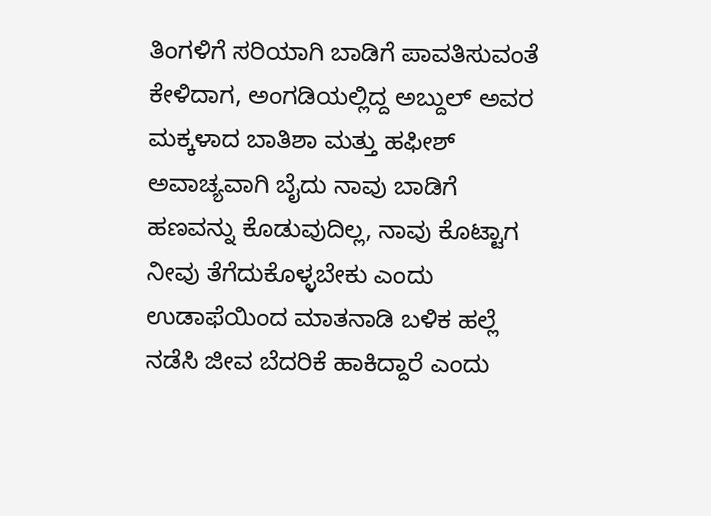ತಿಂಗಳಿಗೆ ಸರಿಯಾಗಿ ಬಾಡಿಗೆ ಪಾವತಿಸುವಂತೆ ಕೇಳಿದಾಗ, ಅಂಗಡಿಯಲ್ಲಿದ್ದ ಅಬ್ದುಲ್‌ ಅವರ ಮಕ್ಕಳಾದ ಬಾತಿಶಾ ಮತ್ತು ಹಫೀಶ್‌ ಅವಾಚ್ಯವಾಗಿ ಬೈದು ನಾವು ಬಾಡಿಗೆ ಹಣವನ್ನು ಕೊಡುವುದಿಲ್ಲ, ನಾವು ಕೊಟ್ಟಾಗ ನೀವು ತೆಗೆದುಕೊಳ್ಳಬೇಕು ಎಂದು ಉಡಾಫೆಯಿಂದ ಮಾತನಾಡಿ ಬಳಿಕ ಹಲ್ಲೆ ನಡೆಸಿ ಜೀವ ಬೆದರಿಕೆ ಹಾಕಿದ್ದಾರೆ ಎಂದು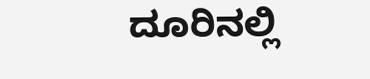ದೂರಿನಲ್ಲಿ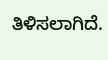ತಿಳಿಸಲಾಗಿದೆ.